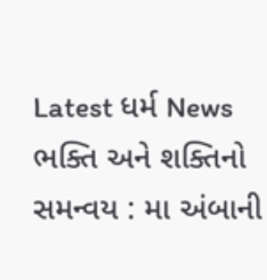Latest ધર્મ News
ભક્તિ અને શક્તિનો સમન્વય : મા અંબાની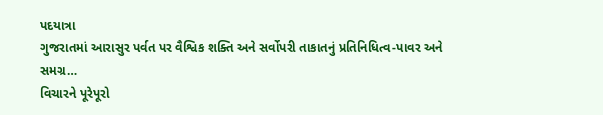પદયાત્રા
ગુજરાતમાં આરાસુર પર્વત પર વૈશ્વિક શક્તિ અને સર્વોપરી તાકાતનું પ્રતિનિધિત્વ-પાવર અને સમગ્ર…
વિચારને પૂરેપૂરો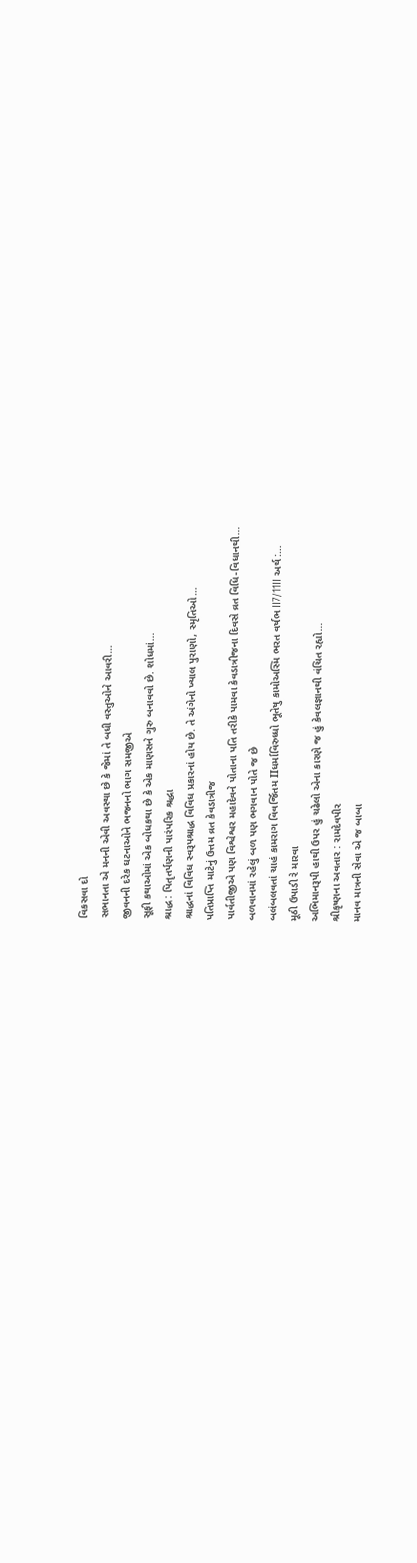વિકસવા દો
સભાનતા એ મનની એવી અવસ્થા છે કે જેમાં તે બધી વસ્તુઓને આવરી…
જીવનની દરેક ઘટનાઓને ભજનનો ભાગ સમજીએ
સૂફી કથાઓમાં એક બોધકથા છે કે એક માણસને ગુરુ બનાવવો છે. શોધમાં…
શ્રાદ્ધ : પિતૃતર્પણની પારંપરિક શ્રદ્ધા
શ્રાદ્ધનાં વિવિધ સ્વરૂપશ્રાદ્ધ વિવિધ પ્રકારનાં હોય છે. તે અંગેનો ખ્યાલ પુરાણો, સ્મૃતિઓ…
પતિપ્રાપ્તિ માટેનું ઉત્તમ વ્રત કેવડાત્રીજ
પાર્વતીજીએ પણ વિશ્વેશ્વર મહાદેવને પોતાના પતિ તરીકે પામવા કેવડાત્રીજના દિવસે વ્રત વિધિ-વિધાનથી…
બળવાનમાં રહેલું બળ પણ ભગવાન પોતે જ છે
બલંબલવતાં ચાહં કામરાગ વિવર્જિતમ IIધર્માવિરુધ્ધો ભૂતેષુ કામોઅસ્મિ ભરત વર્ષભ II7/11II અર્થ :…
મૂઠી ઉપાડી રે મારવા
અભિમાનરૂપી હાથી ઉપર હું ચઢેલો એના કારણે જ હું કેવલજ્ઞાનથી વંચિત રહ્યો…
શ્રીકૃષ્ણના અવતાર : રામદેવપીર
માનવ માત્રની સેવા એ જ બાબા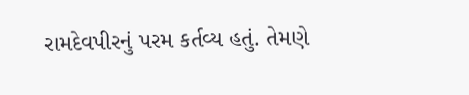રામદેવપીરનું પરમ કર્તવ્ય હતું. તેમણે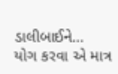ડાલીબાઈને…
યોગ કરવા એ માત્ર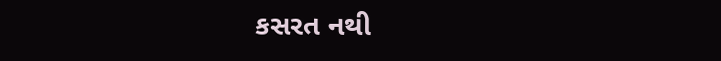કસરત નથી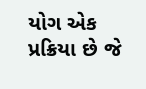યોગ એક પ્રક્રિયા છે જે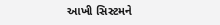આખી સિસ્ટમને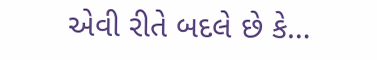એવી રીતે બદલે છે કે…